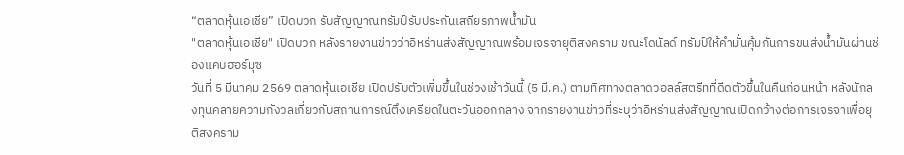“ตลาดหุ้นเอเชีย” เปิดบวก รับสัญญาณทรัมป์รับประกันเสถียรภาพน้ำมัน
"ตลาดหุ้นเอเชีย" เปิดบวก หลังรายงานข่าวว่าอิหร่านส่งสัญญาณพร้อมเจรจายุติสงคราม ขณะโดนัลด์ ทรัมป์ให้คำมั่นคุ้มกันการขนส่งน้ำมันผ่านช่องแคบฮอร์มุซ
วันที่ 5 มีนาคม 2569 ตลาดหุ้นเอเชีย เปิดปรับตัวเพิ่มขึ้นในช่วงเช้าวันนี้ (5 มี.ค.) ตามทิศทางตลาดวอลล์สตรีทที่ดีดตัวขึ้นในคืนก่อนหน้า หลังนักลงทุนคลายความกังวลเกี่ยวกับสถานการณ์ตึงเครียดในตะวันออกกลาง จากรายงานข่าวที่ระบุว่าอิหร่านส่งสัญญาณเปิดกว้างต่อการเจรจาเพื่อยุติสงคราม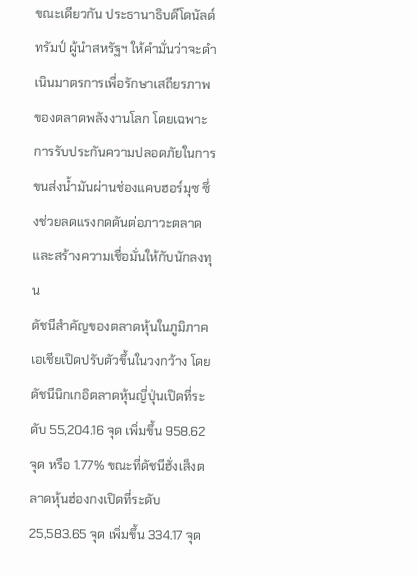ขณะเดียวกัน ประธานาธิบดีโดนัลด์ ทรัมป์ ผู้นำสหรัฐฯ ให้คำมั่นว่าจะดำเนินมาตรการเพื่อรักษาเสถียรภาพของตลาดพลังงานโลก โดยเฉพาะการรับประกันความปลอดภัยในการขนส่งน้ำมันผ่านช่องแคบฮอร์มุซ ซึ่งช่วยลดแรงกดดันต่อภาวะตลาดและสร้างความเชื่อมั่นให้กับนักลงทุน
ดัชนีสำคัญของตลาดหุ้นในภูมิภาคเอเชียเปิดปรับตัวขึ้นในวงกว้าง โดยดัชนีนิกเกอิตลาดหุ้นญี่ปุ่นเปิดที่ระดับ 55,204.16 จุด เพิ่มขึ้น 958.62 จุด หรือ 1.77% ขณะที่ดัชนีฮั่งเส็งตลาดหุ้นฮ่องกงเปิดที่ระดับ 25,583.65 จุด เพิ่มขึ้น 334.17 จุด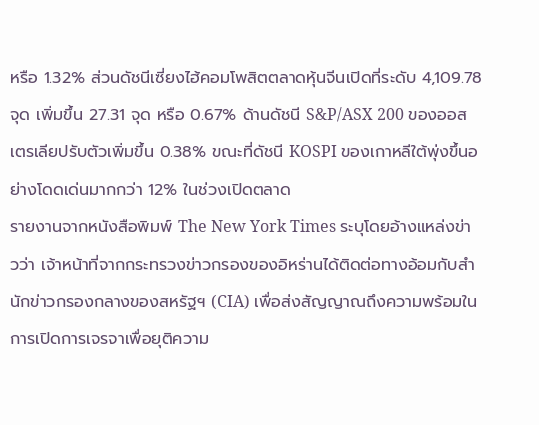หรือ 1.32% ส่วนดัชนีเซี่ยงไฮ้คอมโพสิตตลาดหุ้นจีนเปิดที่ระดับ 4,109.78 จุด เพิ่มขึ้น 27.31 จุด หรือ 0.67% ด้านดัชนี S&P/ASX 200 ของออสเตรเลียปรับตัวเพิ่มขึ้น 0.38% ขณะที่ดัชนี KOSPI ของเกาหลีใต้พุ่งขึ้นอย่างโดดเด่นมากกว่า 12% ในช่วงเปิดตลาด
รายงานจากหนังสือพิมพ์ The New York Times ระบุโดยอ้างแหล่งข่าวว่า เจ้าหน้าที่จากกระทรวงข่าวกรองของอิหร่านได้ติดต่อทางอ้อมกับสำนักข่าวกรองกลางของสหรัฐฯ (CIA) เพื่อส่งสัญญาณถึงความพร้อมในการเปิดการเจรจาเพื่อยุติความ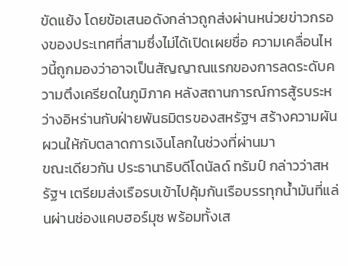ขัดแย้ง โดยข้อเสนอดังกล่าวถูกส่งผ่านหน่วยข่าวกรองของประเทศที่สามซึ่งไม่ได้เปิดเผยชื่อ ความเคลื่อนไหวนี้ถูกมองว่าอาจเป็นสัญญาณแรกของการลดระดับความตึงเครียดในภูมิภาค หลังสถานการณ์การสู้รบระหว่างอิหร่านกับฝ่ายพันธมิตรของสหรัฐฯ สร้างความผันผวนให้กับตลาดการเงินโลกในช่วงที่ผ่านมา
ขณะเดียวกัน ประธานาธิบดีโดนัลด์ ทรัมป์ กล่าวว่าสหรัฐฯ เตรียมส่งเรือรบเข้าไปคุ้มกันเรือบรรทุกน้ำมันที่แล่นผ่านช่องแคบฮอร์มุซ พร้อมทั้งเส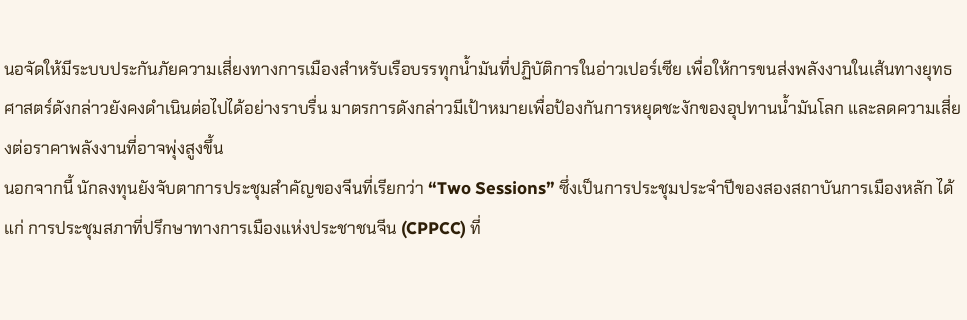นอจัดให้มีระบบประกันภัยความเสี่ยงทางการเมืองสำหรับเรือบรรทุกน้ำมันที่ปฏิบัติการในอ่าวเปอร์เซีย เพื่อให้การขนส่งพลังงานในเส้นทางยุทธศาสตร์ดังกล่าวยังคงดำเนินต่อไปได้อย่างราบรื่น มาตรการดังกล่าวมีเป้าหมายเพื่อป้องกันการหยุดชะงักของอุปทานน้ำมันโลก และลดความเสี่ยงต่อราคาพลังงานที่อาจพุ่งสูงขึ้น
นอกจากนี้ นักลงทุนยังจับตาการประชุมสำคัญของจีนที่เรียกว่า “Two Sessions” ซึ่งเป็นการประชุมประจำปีของสองสถาบันการเมืองหลัก ได้แก่ การประชุมสภาที่ปรึกษาทางการเมืองแห่งประชาชนจีน (CPPCC) ที่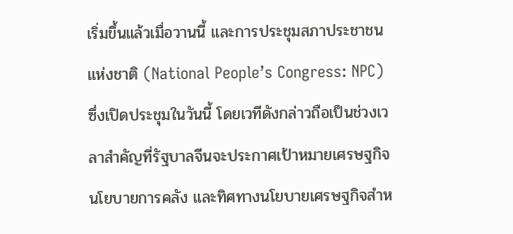เริ่มขึ้นแล้วเมื่อวานนี้ และการประชุมสภาประชาชนแห่งชาติ (National People’s Congress: NPC) ซึ่งเปิดประชุมในวันนี้ โดยเวทีดังกล่าวถือเป็นช่วงเวลาสำคัญที่รัฐบาลจีนจะประกาศเป้าหมายเศรษฐกิจ นโยบายการคลัง และทิศทางนโยบายเศรษฐกิจสำห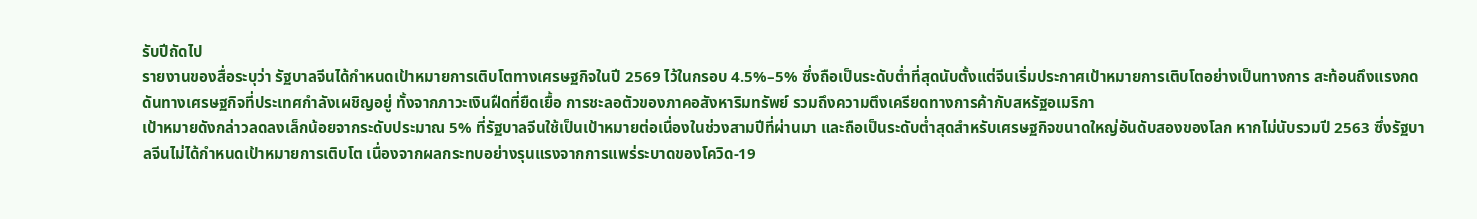รับปีถัดไป
รายงานของสื่อระบุว่า รัฐบาลจีนได้กำหนดเป้าหมายการเติบโตทางเศรษฐกิจในปี 2569 ไว้ในกรอบ 4.5%–5% ซึ่งถือเป็นระดับต่ำที่สุดนับตั้งแต่จีนเริ่มประกาศเป้าหมายการเติบโตอย่างเป็นทางการ สะท้อนถึงแรงกดดันทางเศรษฐกิจที่ประเทศกำลังเผชิญอยู่ ทั้งจากภาวะเงินฝืดที่ยืดเยื้อ การชะลอตัวของภาคอสังหาริมทรัพย์ รวมถึงความตึงเครียดทางการค้ากับสหรัฐอเมริกา
เป้าหมายดังกล่าวลดลงเล็กน้อยจากระดับประมาณ 5% ที่รัฐบาลจีนใช้เป็นเป้าหมายต่อเนื่องในช่วงสามปีที่ผ่านมา และถือเป็นระดับต่ำสุดสำหรับเศรษฐกิจขนาดใหญ่อันดับสองของโลก หากไม่นับรวมปี 2563 ซึ่งรัฐบาลจีนไม่ได้กำหนดเป้าหมายการเติบโต เนื่องจากผลกระทบอย่างรุนแรงจากการแพร่ระบาดของโควิด-19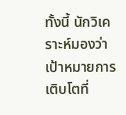ทั้งนี้ นักวิเคราะห์มองว่าเป้าหมายการเติบโตที่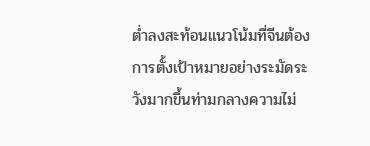ต่ำลงสะท้อนแนวโน้มที่จีนต้องการตั้งเป้าหมายอย่างระมัดระวังมากขึ้นท่ามกลางความไม่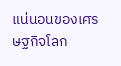แน่นอนของเศรษฐกิจโลก